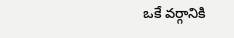ఒకే వర్గానికి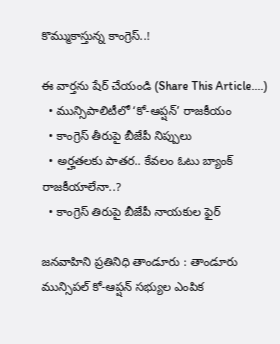కొమ్ముకాస్తున్న కాంగ్రెస్..!

ఈ వార్తను షేర్ చేయండి (Share This Article....)
  • మున్సిపాలిటీలో ‘కో-ఆప్షన్’ రాజకీయం
  • కాంగ్రెస్ తీరుపై బీజేపీ నిప్పులు
  • అర్హతలకు పాతర.. కేవలం ఓటు బ్యాంక్ రాజకీయాలేనా..?
  • కాంగ్రెస్ తిరుపై బీజేపీ నాయకుల ఫైర్

జనవాహిని ప్రతినిధి తాండూరు : తాండూరు మున్సిపల్ కో-ఆప్షన్ సభ్యుల ఎంపిక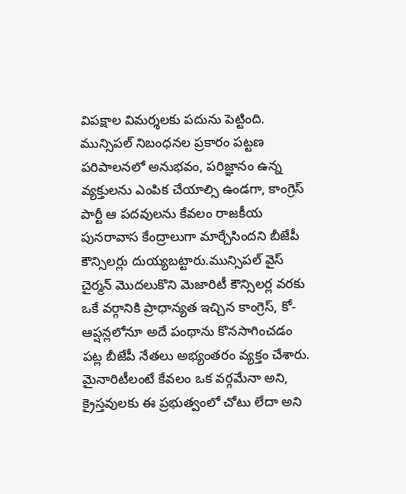విపక్షాల విమర్శలకు పదును పెట్టింది. మున్సిపల్ నిబంధనల ప్రకారం పట్టణ పరిపాలనలో అనుభవం, పరిజ్ఞానం ఉన్న వ్యక్తులను ఎంపిక చేయాల్సి ఉండగా, కాంగ్రెస్ పార్టీ ఆ పదవులను కేవలం రాజకీయ పునరావాస కేంద్రాలుగా మార్చేసిందని బీజేపీ కౌన్సిలర్లు దుయ్యబట్టారు.మున్సిపల్ వైస్ చైర్మన్ మొదలుకొని మెజారిటీ కౌన్సిలర్ల వరకు ఒకే వర్గానికి ప్రాధాన్యత ఇచ్చిన కాంగ్రెస్, కో-ఆప్షన్లలోనూ అదే పంథాను కొనసాగించడం పట్ల బీజేపీ నేతలు అభ్యంతరం వ్యక్తం చేశారు. మైనారిటీలంటే కేవలం ఒక వర్గమేనా అని, క్రైస్తవులకు ఈ ప్రభుత్వంలో చోటు లేదా అని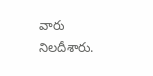వారు నిలదీశారు.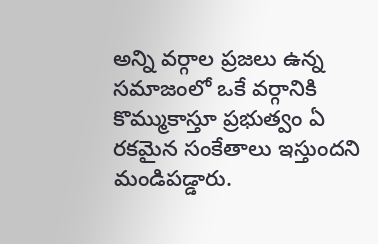అన్ని వర్గాల ప్రజలు ఉన్న సమాజంలో ఒకే వర్గానికి కొమ్ముకాస్తూ ప్రభుత్వం ఏ రకమైన సంకేతాలు ఇస్తుందని మండిపడ్డారు.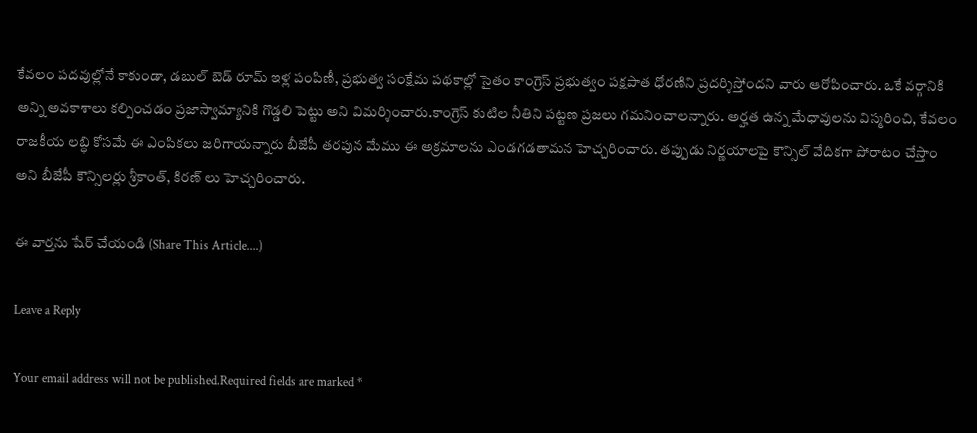కేవలం పదవుల్లోనే కాకుండా, డబుల్ బెడ్ రూమ్ ఇళ్ల పంపిణీ, ప్రభుత్వ సంక్షేమ పథకాల్లో సైతం కాంగ్రెస్ ప్రభుత్వం పక్షపాత ధోరణిని ప్రదర్శిస్తోందని వారు ఆరోపించారు. ఒకే వర్గానికి అన్ని అవకాశాలు కల్పించడం ప్రజాస్వామ్యానికి గొడ్డలి పెట్టు అని విమర్శించారు.కాంగ్రెస్ కుటిల నీతిని పట్టణ ప్రజలు గమనించాలన్నారు. అర్హత ఉన్న మేధావులను విస్మరించి, కేవలం రాజకీయ లబ్ధి కోసమే ఈ ఎంపికలు జరిగాయన్నారు బీజేపీ తరపున మేము ఈ అక్రమాలను ఎండగడతామన హెచ్చరించారు. తప్పుడు నిర్ణయాలపై కౌన్సిల్ వేదికగా పోరాటం చేస్తాం అని బీజేపీ కౌన్సిలర్లు శ్రీకాంత్, కిరణ్ లు హెచ్చరించారు.

ఈ వార్తను షేర్ చేయండి (Share This Article....)

Leave a Reply

Your email address will not be published.Required fields are marked *